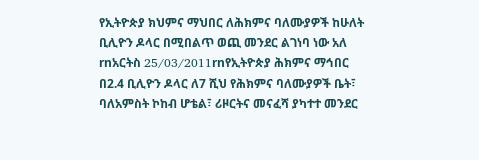የኢትዮጵያ ክህምና ማህበር ለሕክምና ባለሙያዎች ከሁለት ቢሊዮን ዶላር በሚበልጥ ወጪ መንደር ልገነባ ነው አለ
rnአርትስ 25/03/2011rnየኢትዮጵያ ሕክምና ማኅበር በ2.4 ቢሊዮን ዶላር ለ7 ሺህ የሕክምና ባለሙያዎች ቤት፣ ባለአምስት ኮከብ ሆቴል፣ ሪዞርትና መናፈሻ ያካተተ መንደር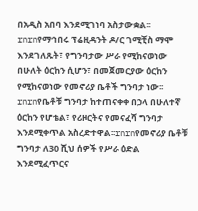በአዲስ አበባ እንደሚገነባ አስታውቋል፡፡rnrnየማኅበሩ ፕሬዚዳንት ዶ/ር ገሚቺስ ማሞ እንደገለጹት፣ የግንባታው ሥራ የሚከናወነው በሁለት ዕርከን ሲሆን፣ በመጀመርያው ዕርከን የሚከናወነው የመኖሪያ ቤቶች ግንባታ ነው፡፡rnrnየቤቶቹ ግንባታ ከተጠናቀቀ በኃላ በሁለተኛ ዕርከን የሆቴል፣ የሪዞርትና የመናፈሻ ግንባታ እንደሚቀጥል አስረድተዋል፡፡rnrnየመኖሪያ ቤቶቹ ግንባታ ለ30 ሺህ ሰዎች የሥራ ዕድል እንደሚፈጥርና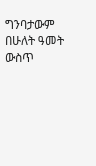ግንባታውም በሁለት ዓመት ውስጥ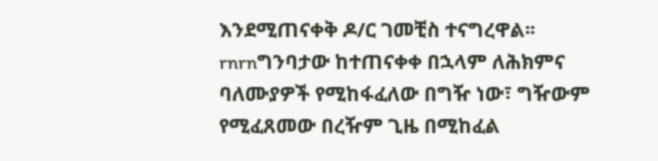እንደሚጠናቀቅ ዶ/ር ገመቺስ ተናግረዋል፡፡rnrnግንባታው ከተጠናቀቀ በኋላም ለሕክምና ባለሙያዎች የሚከፋፈለው በግዥ ነው፣ ግዥውም የሚፈጸመው በረዥም ጊዜ በሚከፈል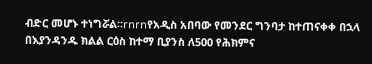ብድር መሆኑ ተነግሯል፡፡rnrnየአዲስ አበባው የመንደር ግንባታ ከተጠናቀቀ በኋላ በእያንዳንዱ ክልል ርዕስ ከተማ ቢያንስ ለ500 የሕክምና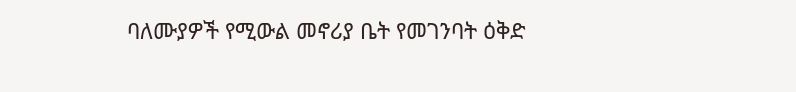ባለሙያዎች የሚውል መኖሪያ ቤት የመገንባት ዕቅድ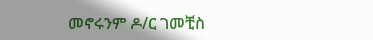መኖሩንም ዶ/ር ገመቺስ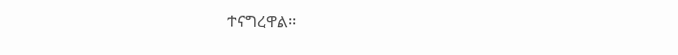ተናግረዋል፡፡